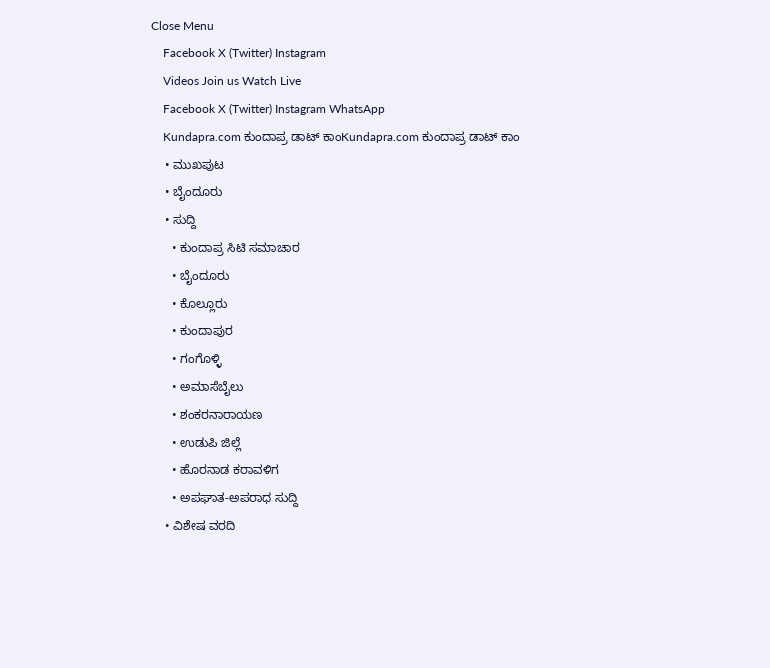Close Menu
    Facebook X (Twitter) Instagram
    Videos Join us Watch Live
    Facebook X (Twitter) Instagram WhatsApp
    Kundapra.com ಕುಂದಾಪ್ರ ಡಾಟ್ ಕಾಂKundapra.com ಕುಂದಾಪ್ರ ಡಾಟ್ ಕಾಂ
    • ಮುಖಪುಟ
    • ಬೈಂದೂರು
    • ಸುದ್ದಿ
      • ಕುಂದಾಪ್ರ ಸಿಟಿ ಸಮಾಚಾರ
      • ಬೈಂದೂರು
      • ಕೊಲ್ಲೂರು
      • ಕುಂದಾಪುರ
      • ಗಂಗೊಳ್ಳಿ
      • ಅಮಾಸೆಬೈಲು
      • ಶಂಕರನಾರಾಯಣ
      • ಉಡುಪಿ ಜಿಲ್ಲೆ
      • ಹೊರನಾಡ ಕರಾವಳಿಗ
      • ಅಪಘಾತ-ಅಪರಾಧ ಸುದ್ದಿ
    • ವಿಶೇಷ ವರದಿ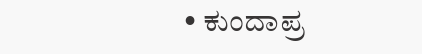• ಕುಂದಾಪ್ರ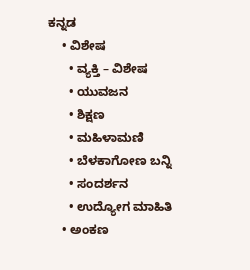ಕನ್ನಡ
    • ವಿಶೇಷ
      • ವ್ಯಕ್ತಿ – ವಿಶೇಷ
      • ಯುವಜನ
      • ಶಿಕ್ಷಣ
      • ಮಹಿಳಾಮಣಿ
      • ಬೆಳಕಾಗೋಣ ಬನ್ನಿ
      • ಸಂದರ್ಶನ
      • ಉದ್ಯೋಗ ಮಾಹಿತಿ
    • ಅಂಕಣ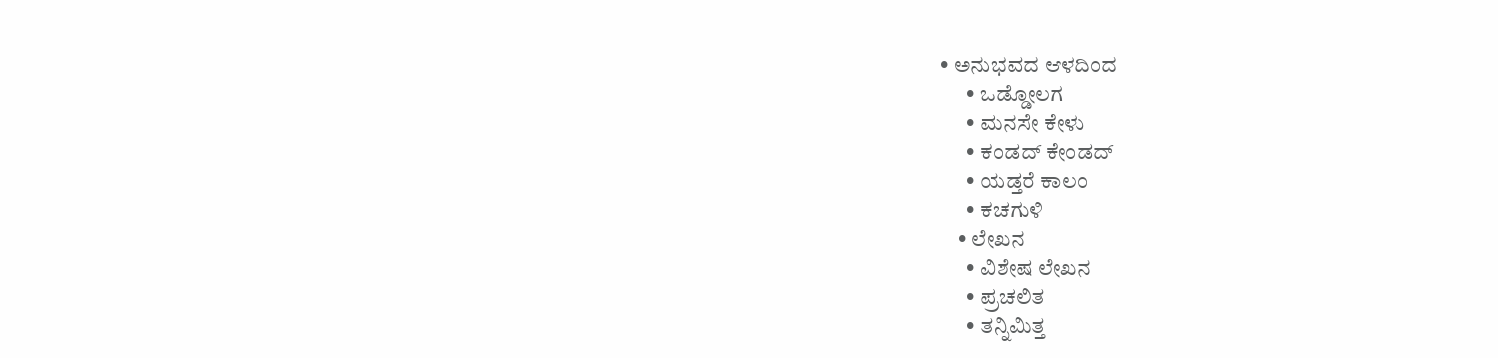• ಅನುಭವದ ಆಳದಿಂದ
      • ಒಡ್ಡೋಲಗ
      • ಮನಸೇ ಕೇಳು
      • ಕಂಡದ್ ಕೇಂಡದ್
      • ಯಡ್ತರೆ ಕಾಲಂ
      • ಕಚಗುಳಿ
    • ಲೇಖನ
      • ವಿಶೇಷ ಲೇಖನ
      • ಪ್ರಚಲಿತ
      • ತನ್ನಿಮಿತ್ತ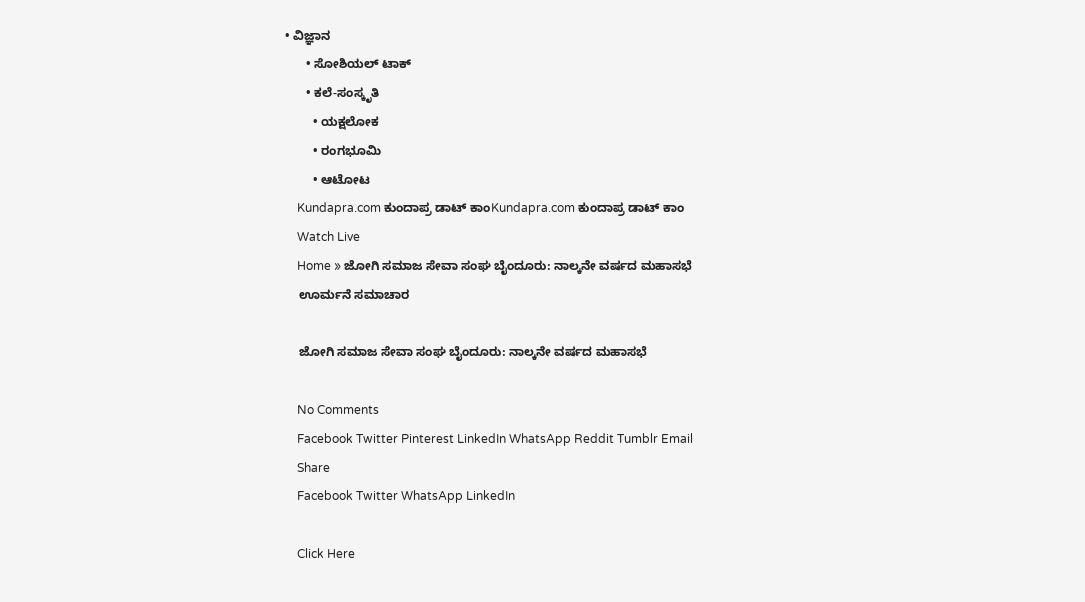• ವಿಜ್ಞಾನ
      • ಸೋಶಿಯಲ್ ಟಾಕ್
      • ಕಲೆ-ಸಂಸ್ಕೃತಿ
        • ಯಕ್ಷಲೋಕ
        • ರಂಗಭೂಮಿ
        • ಆಟೋಟ
    Kundapra.com ಕುಂದಾಪ್ರ ಡಾಟ್ ಕಾಂKundapra.com ಕುಂದಾಪ್ರ ಡಾಟ್ ಕಾಂ
    Watch Live
    Home » ಜೋಗಿ ಸಮಾಜ ಸೇವಾ ಸಂಘ ಬೈಂದೂರು: ನಾಲ್ಕನೇ ವರ್ಷದ ಮಹಾಸಭೆ
    ಊರ್ಮನೆ ಸಮಾಚಾರ

    ಜೋಗಿ ಸಮಾಜ ಸೇವಾ ಸಂಘ ಬೈಂದೂರು: ನಾಲ್ಕನೇ ವರ್ಷದ ಮಹಾಸಭೆ

    No Comments
    Facebook Twitter Pinterest LinkedIn WhatsApp Reddit Tumblr Email
    Share
    Facebook Twitter WhatsApp LinkedIn

    Click Here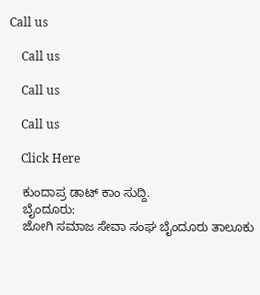Call us

    Call us

    Call us

    Call us

    Click Here

    ಕುಂದಾಪ್ರ ಡಾಟ್‌ ಕಾಂ ಸುದ್ದಿ.
    ಬೈಂದೂರು:
    ಜೋಗಿ ಸಮಾಜ ಸೇವಾ ಸಂಘ ಬೈಂದೂರು ತಾಲೂಕು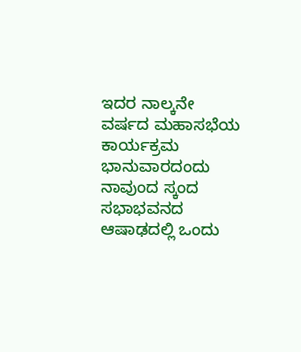ಇದರ ನಾಲ್ಕನೇ ವರ್ಷದ ಮಹಾಸಭೆಯ ಕಾರ್ಯಕ್ರಮ ಭಾನುವಾರದಂದು ನಾವುಂದ ಸ್ಕಂದ ಸಭಾಭವನದ ಆಷಾಢದಲ್ಲಿ ಒಂದು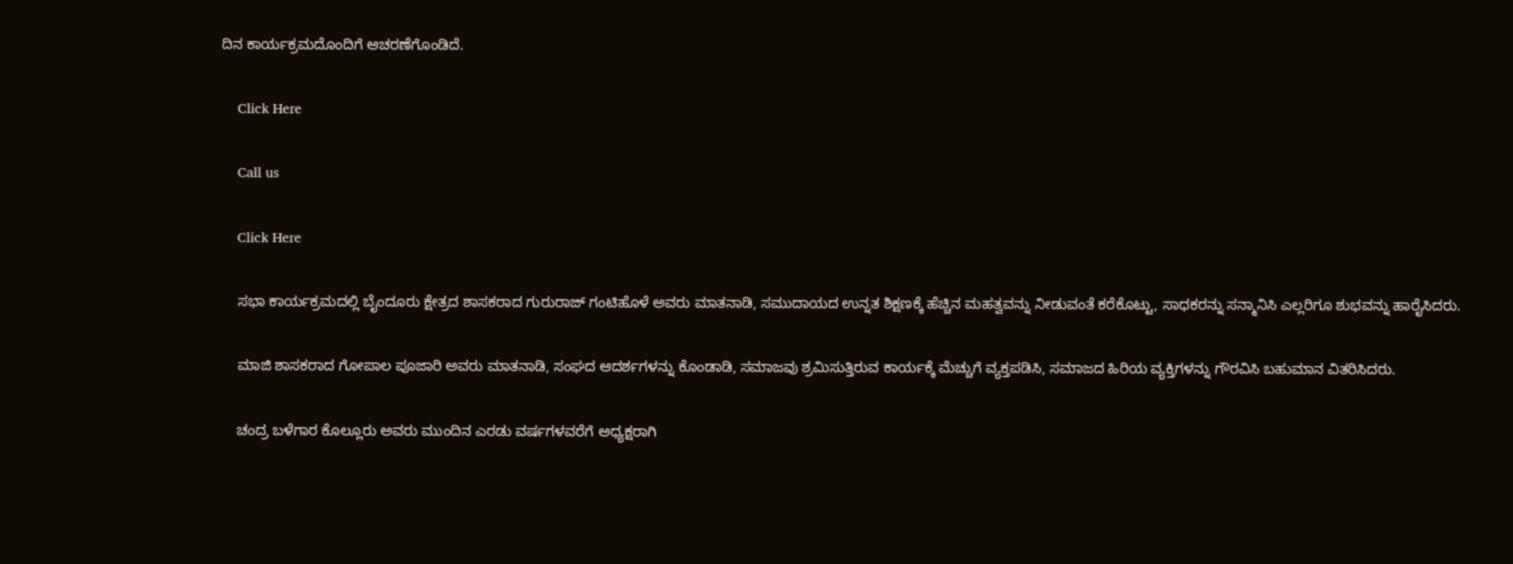ದಿನ ಕಾರ್ಯಕ್ರಮದೊಂದಿಗೆ ಆಚರಣೆಗೊಂಡಿದೆ.

    Click Here

    Call us

    Click Here

    ಸಭಾ ಕಾರ್ಯಕ್ರಮದಲ್ಲಿ ಬೈಂದೂರು ಕ್ಷೇತ್ರದ ಶಾಸಕರಾದ ಗುರುರಾಜ್ ಗಂಟಿಹೊಳೆ ಅವರು ಮಾತನಾಡಿ, ಸಮುದಾಯದ ಉನ್ನತ ಶಿಕ್ಷಣಕ್ಕೆ ಹೆಚ್ಚಿನ ಮಹತ್ವವನ್ನು ನೀಡುವಂತೆ ಕರೆಕೊಟ್ಟು, ಸಾಧಕರನ್ನು ಸನ್ಮಾನಿಸಿ ಎಲ್ಲರಿಗೂ ಶುಭವನ್ನು ಹಾರೈಸಿದರು.

    ಮಾಜಿ ಶಾಸಕರಾದ ಗೋಪಾಲ ಪೂಜಾರಿ ಅವರು ಮಾತನಾಡಿ, ಸಂಘದ ಆದರ್ಶಗಳನ್ನು ಕೊಂಡಾಡಿ, ಸಮಾಜವು ಶ್ರಮಿಸುತ್ತಿರುವ ಕಾರ್ಯಕ್ಕೆ ಮೆಚ್ಚುಗೆ ವ್ಯಕ್ತಪಡಿಸಿ, ಸಮಾಜದ ಹಿರಿಯ ವ್ಯಕ್ತಿಗಳನ್ನು ಗೌರವಿಸಿ ಬಹುಮಾನ ವಿತರಿಸಿದರು.

    ಚಂದ್ರ ಬಳೆಗಾರ ಕೊಲ್ಲೂರು ಅವರು ಮುಂದಿನ ಎರಡು ವರ್ಷಗಳವರೆಗೆ ಅಧ್ಯಕ್ಷರಾಗಿ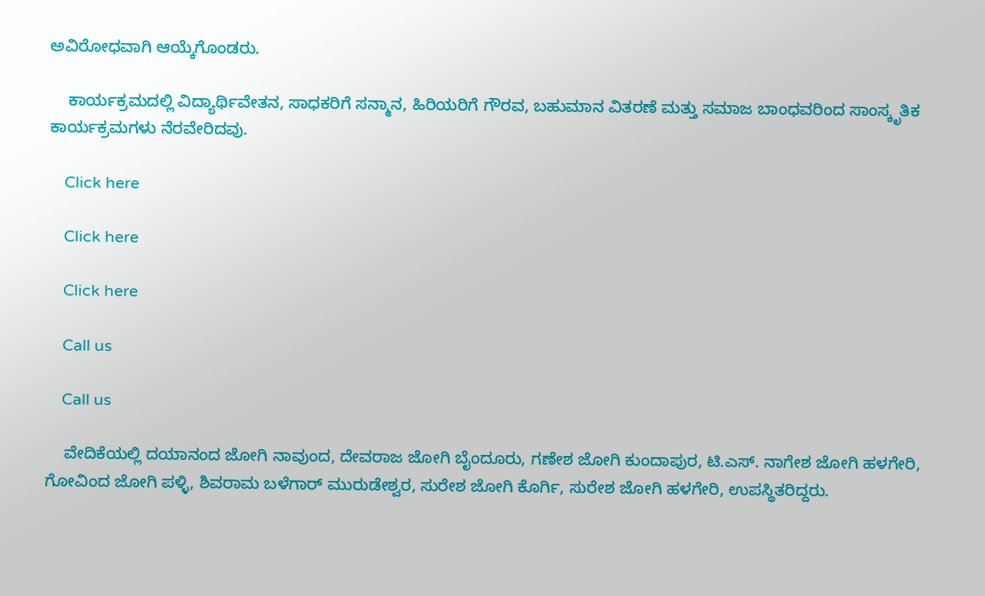ಅವಿರೋಧವಾಗಿ ಆಯ್ಕೆಗೊಂಡರು.

    ಕಾರ್ಯಕ್ರಮದಲ್ಲಿ ವಿದ್ಯಾರ್ಥಿವೇತನ, ಸಾಧಕರಿಗೆ ಸನ್ಮಾನ, ಹಿರಿಯರಿಗೆ ಗೌರವ, ಬಹುಮಾನ ವಿತರಣೆ ಮತ್ತು ಸಮಾಜ ಬಾಂಧವರಿಂದ ಸಾಂಸ್ಕೃತಿಕ ಕಾರ್ಯಕ್ರಮಗಳು ನೆರವೇರಿದವು.

    Click here

    Click here

    Click here

    Call us

    Call us

    ವೇದಿಕೆಯಲ್ಲಿ ದಯಾನಂದ ಜೋಗಿ ನಾವುಂದ, ದೇವರಾಜ ಜೋಗಿ ಬೈಂದೂರು, ಗಣೇಶ ಜೋಗಿ ಕುಂದಾಪುರ, ಟಿ.ಎಸ್. ನಾಗೇಶ ಜೋಗಿ ಹಳಗೇರಿ, ಗೋವಿಂದ ಜೋಗಿ ಪಳ್ಳಿ, ಶಿವರಾಮ ಬಳೆಗಾರ್ ಮುರುಡೇಶ್ವರ, ಸುರೇಶ ಜೋಗಿ ಕೊರ್ಗಿ, ಸುರೇಶ ಜೋಗಿ ಹಳಗೇರಿ, ಉಪಸ್ಥಿತರಿದ್ದರು.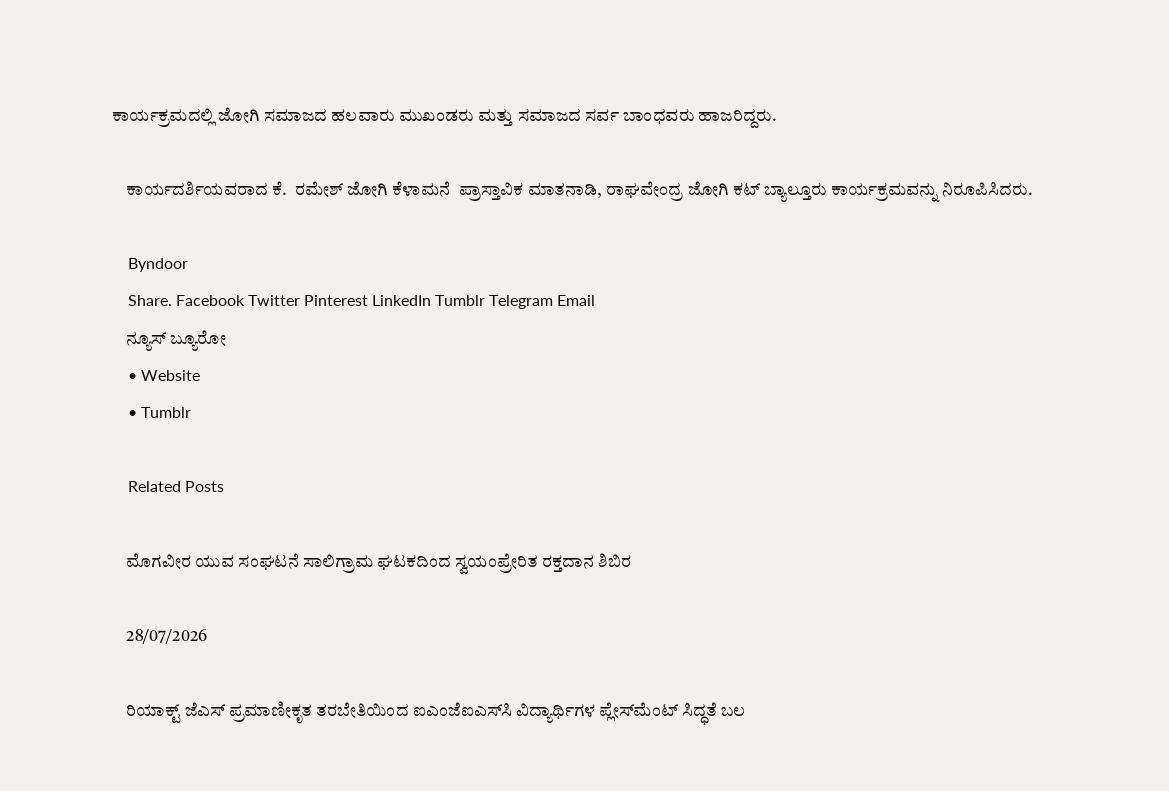ಕಾರ್ಯಕ್ರಮದಲ್ಲಿ ಜೋಗಿ ಸಮಾಜದ ಹಲವಾರು ಮುಖಂಡರು ಮತ್ತು ಸಮಾಜದ ಸರ್ವ ಬಾಂಧವರು ಹಾಜರಿದ್ದರು.

    ಕಾರ್ಯದರ್ಶಿಯವರಾದ ಕೆ.  ರಮೇಶ್ ಜೋಗಿ ಕೆಳಾಮನೆ  ಪ್ರಾಸ್ತಾವಿಕ ಮಾತನಾಡಿ, ರಾಘವೇಂದ್ರ ಜೋಗಿ ಕಟ್ ಬ್ಯಾಲ್ತೂರು ಕಾರ್ಯಕ್ರಮವನ್ನು ನಿರೂಪಿಸಿದರು.

    Byndoor
    Share. Facebook Twitter Pinterest LinkedIn Tumblr Telegram Email
    ನ್ಯೂಸ್ ಬ್ಯೂರೋ
    • Website
    • Tumblr

    Related Posts

    ಮೊಗವೀರ ಯುವ ಸಂಘಟನೆ ಸಾಲಿಗ್ರಾಮ ಘಟಕದಿಂದ ಸ್ವಯಂಪ್ರೇರಿತ ರಕ್ತದಾನ ಶಿಬಿರ

    28/07/2026

    ರಿಯಾಕ್ಟ್ ಜೆಎಸ್ ಪ್ರಮಾಣೀಕೃತ ತರಬೇತಿಯಿಂದ ಐಎಂಜೆಐಎಸ್‌ಸಿ ವಿದ್ಯಾರ್ಥಿಗಳ ಪ್ಲೇಸ್‌ಮೆಂಟ್ ಸಿದ್ಧತೆ ಬಲ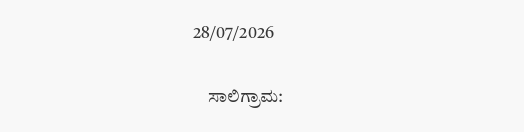28/07/2026

    ಸಾಲಿಗ್ರಾಮ: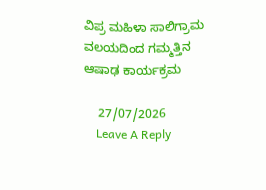ವಿಪ್ರ ಮಹಿಳಾ ಸಾಲಿಗ್ರಾಮ ವಲಯದಿಂದ ಗಮ್ಮತ್ತಿನ ಆಷಾಢ ಕಾರ್ಯಕ್ರಮ

    27/07/2026
    Leave A Reply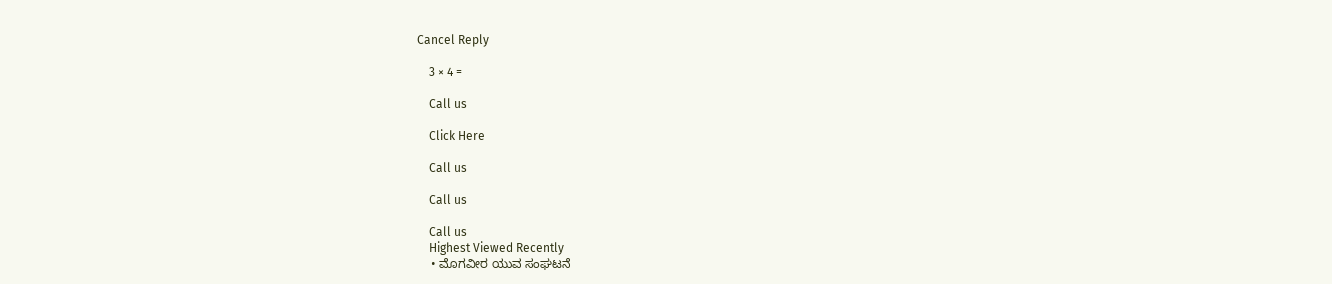Cancel Reply

    3 × 4 =

    Call us

    Click Here

    Call us

    Call us

    Call us
    Highest Viewed Recently
    • ಮೊಗವೀರ ಯುವ ಸಂಘಟನೆ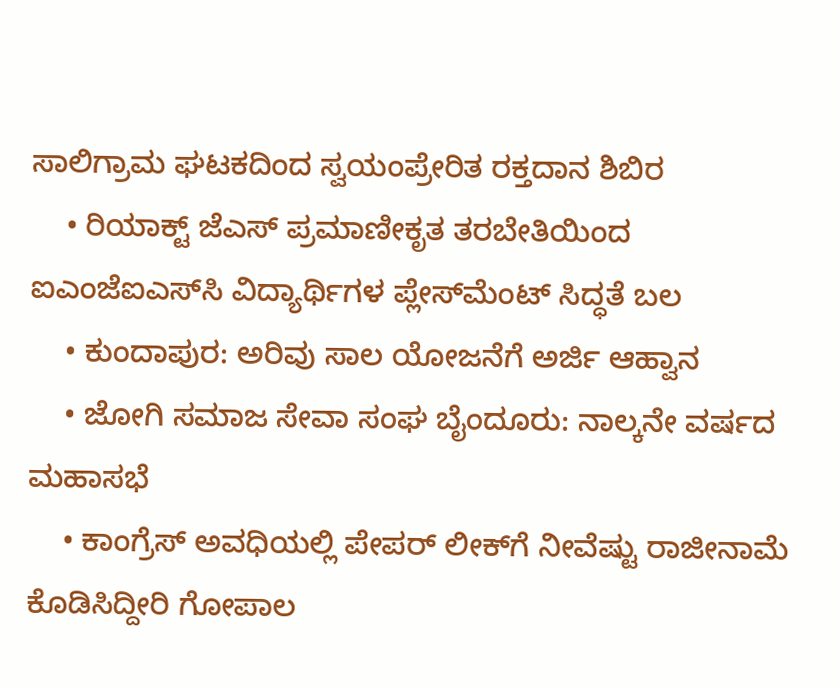ಸಾಲಿಗ್ರಾಮ ಘಟಕದಿಂದ ಸ್ವಯಂಪ್ರೇರಿತ ರಕ್ತದಾನ ಶಿಬಿರ
    • ರಿಯಾಕ್ಟ್ ಜೆಎಸ್ ಪ್ರಮಾಣೀಕೃತ ತರಬೇತಿಯಿಂದ ಐಎಂಜೆಐಎಸ್‌ಸಿ ವಿದ್ಯಾರ್ಥಿಗಳ ಪ್ಲೇಸ್‌ಮೆಂಟ್ ಸಿದ್ಧತೆ ಬಲ
    • ಕುಂದಾಪುರ: ಅರಿವು ಸಾಲ ಯೋಜನೆಗೆ ಅರ್ಜಿ ಆಹ್ವಾನ
    • ಜೋಗಿ ಸಮಾಜ ಸೇವಾ ಸಂಘ ಬೈಂದೂರು: ನಾಲ್ಕನೇ ವರ್ಷದ ಮಹಾಸಭೆ
    • ಕಾಂಗ್ರೆಸ್ ಅವಧಿಯಲ್ಲಿ ಪೇಪರ್ ಲೀಕ್‌ಗೆ ನೀವೆಷ್ಟು ರಾಜೀನಾಮೆ ಕೊಡಿಸಿದ್ದೀರಿ ಗೋಪಾಲ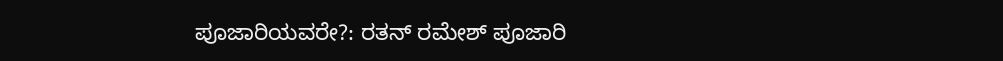ಪೂಜಾರಿಯವರೇ?: ರತನ್ ರಮೇಶ್ ಪೂಜಾರಿ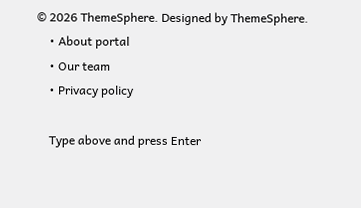© 2026 ThemeSphere. Designed by ThemeSphere.
    • About portal
    • Our team
    • Privacy policy

    Type above and press Enter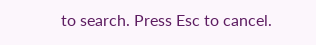to search. Press Esc to cancel.